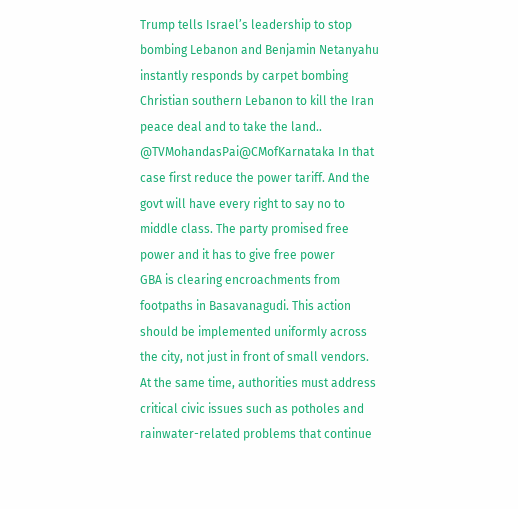Trump tells Israel’s leadership to stop bombing Lebanon and Benjamin Netanyahu instantly responds by carpet bombing Christian southern Lebanon to kill the Iran peace deal and to take the land..
@TVMohandasPai@CMofKarnataka In that case first reduce the power tariff. And the govt will have every right to say no to middle class. The party promised free power and it has to give free power
GBA is clearing encroachments from footpaths in Basavanagudi. This action should be implemented uniformly across the city, not just in front of small vendors. At the same time, authorities must address critical civic issues such as potholes and rainwater-related problems that continue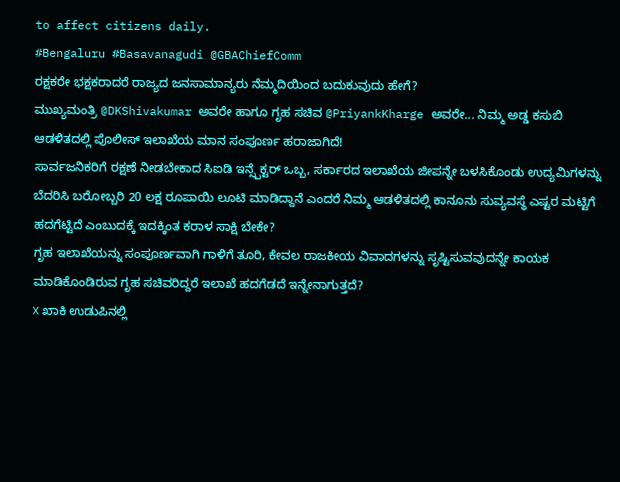to affect citizens daily.
#Bengaluru #Basavanagudi @GBAChiefComm
ರಕ್ಷಕರೇ ಭಕ್ಷಕರಾದರೆ ರಾಜ್ಯದ ಜನಸಾಮಾನ್ಯರು ನೆಮ್ಮದಿಯಿಂದ ಬದುಕುವುದು ಹೇಗೆ?
ಮುಖ್ಯಮಂತ್ರಿ @DKShivakumar ಅವರೇ ಹಾಗೂ ಗೃಹ ಸಚಿವ @PriyankKharge ಅವರೇ... ನಿಮ್ಮ ಅಡ್ಡ ಕಸುಬಿ ಆಡಳಿತದಲ್ಲಿ ಪೊಲೀಸ್ ಇಲಾಖೆಯ ಮಾನ ಸಂಪೂರ್ಣ ಹರಾಜಾಗಿದೆ!
ಸಾರ್ವಜನಿಕರಿಗೆ ರಕ್ಷಣೆ ನೀಡಬೇಕಾದ ಸಿಐಡಿ ಇನ್ಸ್ಪೆಕ್ಟರ್ ಒಬ್ಬ, ಸರ್ಕಾರದ ಇಲಾಖೆಯ ಜೀಪನ್ನೇ ಬಳಸಿಕೊಂಡು ಉದ್ಯಮಿಗಳನ್ನು ಬೆದರಿಸಿ ಬರೋಬ್ಬರಿ 20 ಲಕ್ಷ ರೂಪಾಯಿ ಲೂಟಿ ಮಾಡಿದ್ದಾನೆ ಎಂದರೆ ನಿಮ್ಮ ಆಡಳಿತದಲ್ಲಿ ಕಾನೂನು ಸುವ್ಯವಸ್ಥೆ ಎಷ್ಟರ ಮಟ್ಟಿಗೆ ಹದಗೆಟ್ಟಿದೆ ಎಂಬುದಕ್ಕೆ ಇದಕ್ಕಿಂತ ಕರಾಳ ಸಾಕ್ಷಿ ಬೇಕೇ?
ಗೃಹ ಇಲಾಖೆಯನ್ನು ಸಂಪೂರ್ಣವಾಗಿ ಗಾಳಿಗೆ ತೂರಿ, ಕೇವಲ ರಾಜಕೀಯ ವಿವಾದಗಳನ್ನು ಸೃಷ್ಟಿಸುವವುದನ್ನೇ ಕಾಯಕ ಮಾಡಿಕೊಂಡಿರುವ ಗೃಹ ಸಚಿವರಿದ್ದರೆ ಇಲಾಖೆ ಹದಗೆಡದೆ ಇನ್ನೇನಾಗುತ್ತದೆ?
❌ ಖಾಕಿ ಉಡುಪಿನಲ್ಲಿ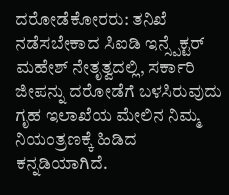ದರೋಡೆಕೋರರು: ತನಿಖೆ ನಡೆಸಬೇಕಾದ ಸಿಐಡಿ ಇನ್ಸ್ಪೆಕ್ಟರ್ ಮಹೇಶ್ ನೇತೃತ್ವದಲ್ಲಿ, ಸರ್ಕಾರಿ ಜೀಪನ್ನು ದರೋಡೆಗೆ ಬಳಸಿರುವುದು ಗೃಹ ಇಲಾಖೆಯ ಮೇಲಿನ ನಿಮ್ಮ ನಿಯಂತ್ರಣಕ್ಕೆ ಹಿಡಿದ ಕನ್ನಡಿಯಾಗಿದೆ.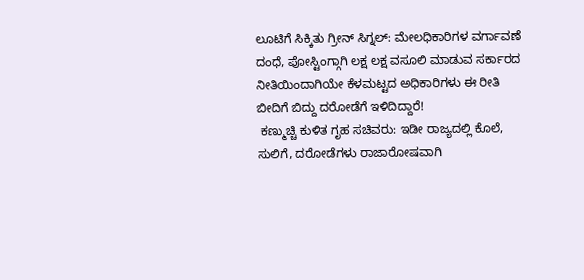ಲೂಟಿಗೆ ಸಿಕ್ಕಿತು ಗ್ರೀನ್ ಸಿಗ್ನಲ್: ಮೇಲಧಿಕಾರಿಗಳ ವರ್ಗಾವಣೆ ದಂಧೆ, ಪೋಸ್ಟಿಂಗ್ಗಾಗಿ ಲಕ್ಷ ಲಕ್ಷ ವಸೂಲಿ ಮಾಡುವ ಸರ್ಕಾರದ ನೀತಿಯಿಂದಾಗಿಯೇ ಕೆಳಮಟ್ಟದ ಅಧಿಕಾರಿಗಳು ಈ ರೀತಿ ಬೀದಿಗೆ ಬಿದ್ದು ದರೋಡೆಗೆ ಇಳಿದಿದ್ದಾರೆ!
 ಕಣ್ಮುಚ್ಚಿ ಕುಳಿತ ಗೃಹ ಸಚಿವರು: ಇಡೀ ರಾಜ್ಯದಲ್ಲಿ ಕೊಲೆ, ಸುಲಿಗೆ, ದರೋಡೆಗಳು ರಾಜಾರೋಷವಾಗಿ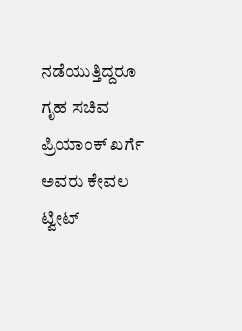ನಡೆಯುತ್ತಿದ್ದರೂ ಗೃಹ ಸಚಿವ ಪ್ರಿಯಾಂಕ್ ಖರ್ಗೆ ಅವರು ಕೇವಲ ಟ್ವೀಟ್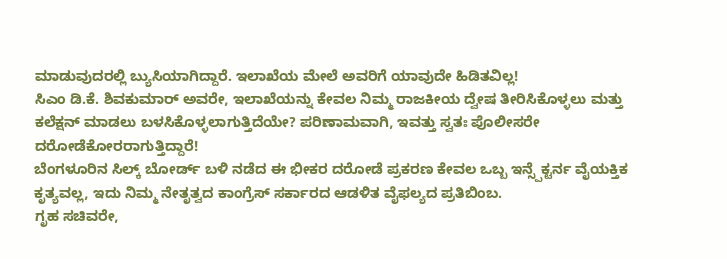ಮಾಡುವುದರಲ್ಲಿ ಬ್ಯುಸಿಯಾಗಿದ್ದಾರೆ. ಇಲಾಖೆಯ ಮೇಲೆ ಅವರಿಗೆ ಯಾವುದೇ ಹಿಡಿತವಿಲ್ಲ!
ಸಿಎಂ ಡಿ.ಕೆ. ಶಿವಕುಮಾರ್ ಅವರೇ, ಇಲಾಖೆಯನ್ನು ಕೇವಲ ನಿಮ್ಮ ರಾಜಕೀಯ ದ್ವೇಷ ತೀರಿಸಿಕೊಳ್ಳಲು ಮತ್ತು ಕಲೆಕ್ಷನ್ ಮಾಡಲು ಬಳಸಿಕೊಳ್ಳಲಾಗುತ್ತಿದೆಯೇ? ಪರಿಣಾಮವಾಗಿ, ಇವತ್ತು ಸ್ವತಃ ಪೊಲೀಸರೇ ದರೋಡೆಕೋರರಾಗುತ್ತಿದ್ದಾರೆ!
ಬೆಂಗಳೂರಿನ ಸಿಲ್ಕ್ ಬೋರ್ಡ್ ಬಳಿ ನಡೆದ ಈ ಭೀಕರ ದರೋಡೆ ಪ್ರಕರಣ ಕೇವಲ ಒಬ್ಬ ಇನ್ಸ್ಪೆಕ್ಟರ್ನ ವೈಯಕ್ತಿಕ ಕೃತ್ಯವಲ್ಲ, ಇದು ನಿಮ್ಮ ನೇತೃತ್ವದ ಕಾಂಗ್ರೆಸ್ ಸರ್ಕಾರದ ಆಡಳಿತ ವೈಫಲ್ಯದ ಪ್ರತಿಬಿಂಬ.
ಗೃಹ ಸಚಿವರೇ,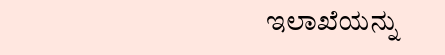ಇಲಾಖೆಯನ್ನು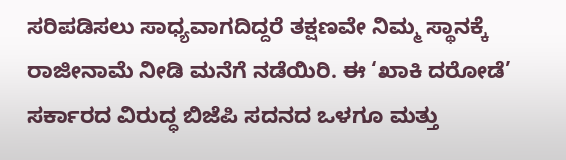ಸರಿಪಡಿಸಲು ಸಾಧ್ಯವಾಗದಿದ್ದರೆ ತಕ್ಷಣವೇ ನಿಮ್ಮ ಸ್ಥಾನಕ್ಕೆ ರಾಜೀನಾಮೆ ನೀಡಿ ಮನೆಗೆ ನಡೆಯಿರಿ. ಈ ‘ಖಾಕಿ ದರೋಡೆ’ ಸರ್ಕಾರದ ವಿರುದ್ಧ ಬಿಜೆಪಿ ಸದನದ ಒಳಗೂ ಮತ್ತು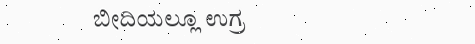ಬೀದಿಯಲ್ಲೂ ಉಗ್ರ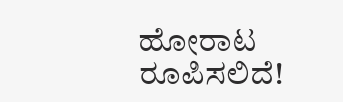ಹೋರಾಟ ರೂಪಿಸಲಿದೆ!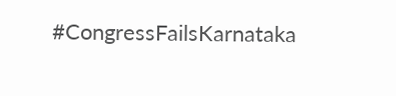#CongressFailsKarnataka